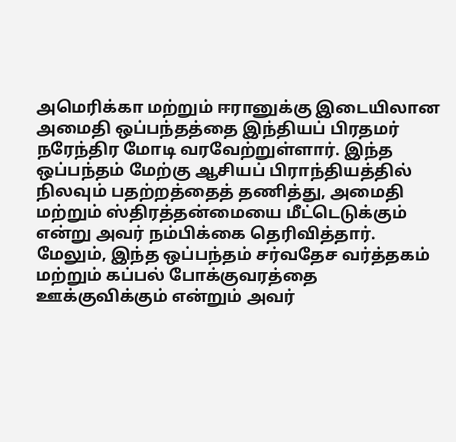அமெரிக்கா மற்றும் ஈரானுக்கு இடையிலான அமைதி ஒப்பந்தத்தை இந்தியப் பிரதமர் நரேந்திர மோடி வரவேற்றுள்ளார். இந்த ஒப்பந்தம் மேற்கு ஆசியப் பிராந்தியத்தில் நிலவும் பதற்றத்தைத் தணித்து, அமைதி மற்றும் ஸ்திரத்தன்மையை மீட்டெடுக்கும் என்று அவர் நம்பிக்கை தெரிவித்தார். மேலும், இந்த ஒப்பந்தம் சர்வதேச வர்த்தகம் மற்றும் கப்பல் போக்குவரத்தை ஊக்குவிக்கும் என்றும் அவர்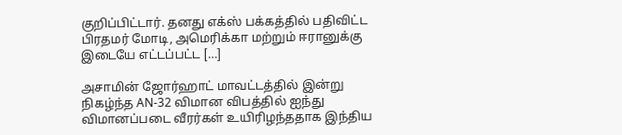குறிப்பிட்டார். தனது எக்ஸ் பக்கத்தில் பதிவிட்ட பிரதமர் மோடி, அமெரிக்கா மற்றும் ஈரானுக்கு இடையே எட்டப்பட்ட […]

அசாமின் ஜோர்ஹாட் மாவட்டத்தில் இன்று நிகழ்ந்த AN-32 விமான விபத்தில் ஐந்து விமானப்படை வீரர்கள் உயிரிழந்ததாக இந்திய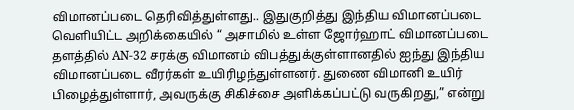விமானப்படை தெரிவித்துள்ளது.. இதுகுறித்து இந்திய விமானப்படை வெளியிட்ட அறிக்கையில் “ அசாமில் உள்ள ஜோர்ஹாட் விமானப்படை தளத்தில் AN-32 சரக்கு விமானம் விபத்துக்குள்ளானதில் ஐந்து இந்திய விமானப்படை வீரர்கள் உயிரிழந்துள்ளனர். துணை விமானி உயிர் பிழைத்துள்ளார், அவருக்கு சிகிச்சை அளிக்கப்பட்டு வருகிறது,” என்று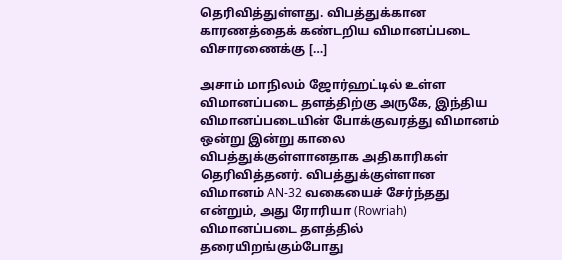தெரிவித்துள்ளது. விபத்துக்கான காரணத்தைக் கண்டறிய விமானப்படை விசாரணைக்கு […]

அசாம் மாநிலம் ஜோர்ஹட்டில் உள்ள விமானப்படை தளத்திற்கு அருகே, இந்திய விமானப்படையின் போக்குவரத்து விமானம் ஒன்று இன்று காலை விபத்துக்குள்ளானதாக அதிகாரிகள் தெரிவித்தனர். விபத்துக்குள்ளான விமானம் AN-32 வகையைச் சேர்ந்தது என்றும், அது ரோரியா (Rowriah) விமானப்படை தளத்தில் தரையிறங்கும்போது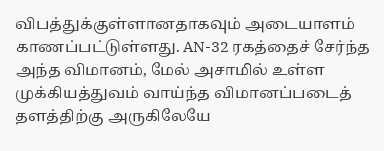விபத்துக்குள்ளானதாகவும் அடையாளம் காணப்பட்டுள்ளது. AN-32 ரகத்தைச் சேர்ந்த அந்த விமானம், மேல் அசாமில் உள்ள முக்கியத்துவம் வாய்ந்த விமானப்படைத் தளத்திற்கு அருகிலேயே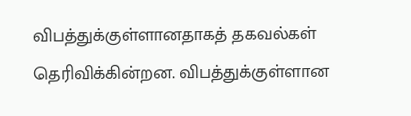விபத்துக்குள்ளானதாகத் தகவல்கள் தெரிவிக்கின்றன. விபத்துக்குள்ளான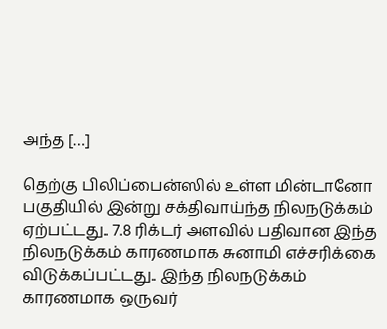அந்த […]

தெற்கு பிலிப்பைன்ஸில் உள்ள மின்டானோ பகுதியில் இன்று சக்திவாய்ந்த நிலநடுக்கம் ஏற்பட்டது.. 7.8 ரிக்டர் அளவில் பதிவான இந்த நிலநடுக்கம் காரணமாக சுனாமி எச்சரிக்கை விடுக்கப்பட்டது.. இந்த நிலநடுக்கம் காரணமாக ஒருவர்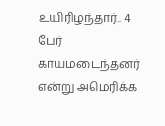உயிரிழந்தார்.. 4 பேர் காயமடைந்தனர் என்று அமெரிக்க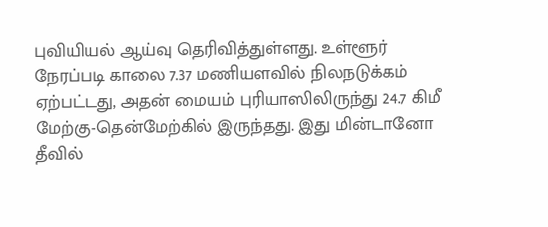புவியியல் ஆய்வு தெரிவித்துள்ளது. உள்ளூர் நேரப்படி காலை 7.37 மணியளவில் நிலநடுக்கம் ஏற்பட்டது, அதன் மையம் புரியாஸிலிருந்து 24.7 கிமீ மேற்கு-தென்மேற்கில் இருந்தது. இது மின்டானோ தீவில்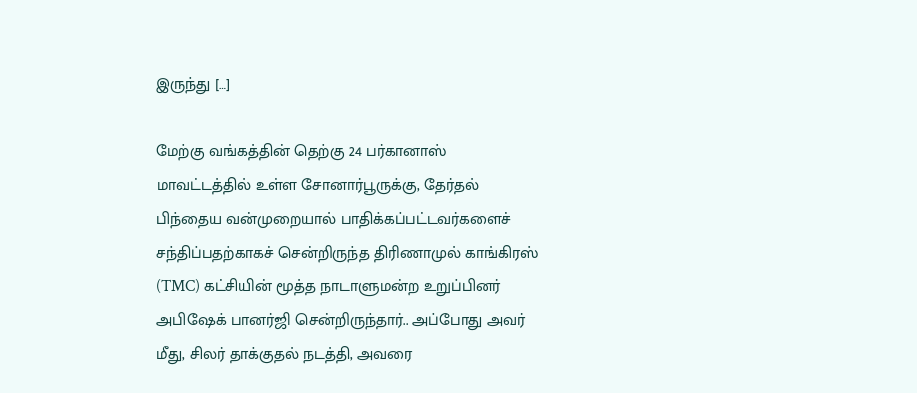இருந்து […]

மேற்கு வங்கத்தின் தெற்கு 24 பர்கானாஸ் மாவட்டத்தில் உள்ள சோனார்பூருக்கு, தேர்தல் பிந்தைய வன்முறையால் பாதிக்கப்பட்டவர்களைச் சந்திப்பதற்காகச் சென்றிருந்த திரிணாமுல் காங்கிரஸ் (TMC) கட்சியின் மூத்த நாடாளுமன்ற உறுப்பினர் அபிஷேக் பானர்ஜி சென்றிருந்தார்.. அப்போது அவர் மீது, சிலர் தாக்குதல் நடத்தி, அவரை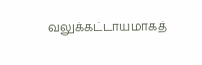வலுக்கட்டாயமாகத்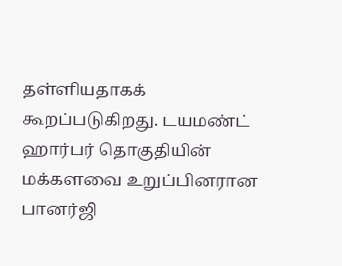தள்ளியதாகக் கூறப்படுகிறது. டயமண்ட் ஹார்பர் தொகுதியின் மக்களவை உறுப்பினரான பானர்ஜி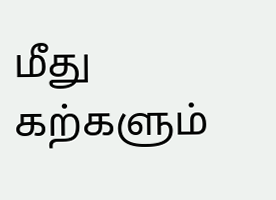மீது கற்களும்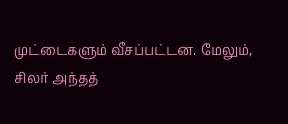முட்டைகளும் வீசப்பட்டன. மேலும், சிலர் அந்தத்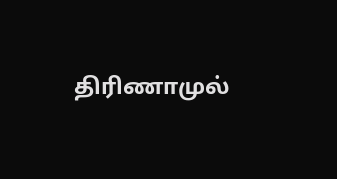திரிணாமுல்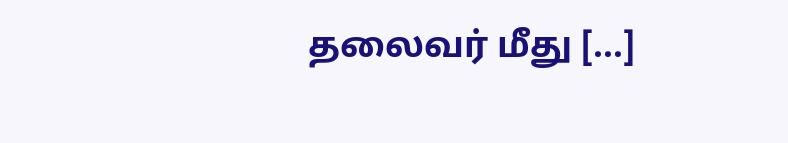தலைவர் மீது […]